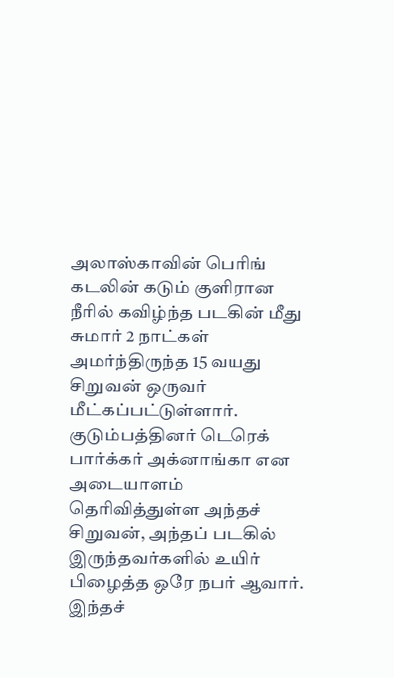அலாஸ்காவின் பெரிங் கடலின் கடும் குளிரான நீரில் கவிழ்ந்த படகின் மீது சுமார் 2 நாட்கள் அமர்ந்திருந்த 15 வயது சிறுவன் ஒருவர் மீட்கப்பட்டுள்ளார். குடும்பத்தினர் டெரெக் பார்க்கர் அக்னாங்கா என அடையாளம் தெரிவித்துள்ள அந்தச் சிறுவன், அந்தப் படகில் இருந்தவர்களில் உயிர் பிழைத்த ஒரே நபர் ஆவார். இந்தச்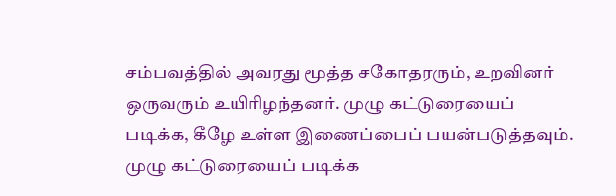சம்பவத்தில் அவரது மூத்த சகோதரரும், உறவினர் ஒருவரும் உயிரிழந்தனர். முழு கட்டுரையைப் படிக்க, கீழே உள்ள இணைப்பைப் பயன்படுத்தவும்.
முழு கட்டுரையைப் படிக்க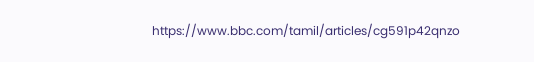https://www.bbc.com/tamil/articles/cg591p42qnzo